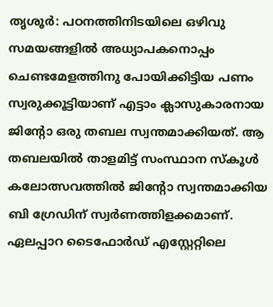തൃശൂർ: പഠനത്തിനിടയിലെ ഒഴിവു സമയങ്ങളിൽ അധ്യാപകനൊപ്പം ചെണ്ടമേളത്തിനു പോയിക്കിട്ടിയ പണം സ്വരുക്കൂട്ടിയാണ് എട്ടാം ക്ലാസുകാരനായ ജിന്റോ ഒരു തബല സ്വന്തമാക്കിയത്. ആ തബലയിൽ താളമിട്ട് സംസ്ഥാന സ്കൂൾ കലോത്സവത്തിൽ ജിന്റോ സ്വന്തമാക്കിയ ബി ഗ്രേഡിന് സ്വർണത്തിളക്കമാണ്.
ഏലപ്പാറ ടൈഫോർഡ് എസ്റ്റേറ്റിലെ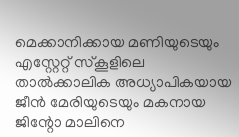മെക്കാനിക്കായ മണിയുടെയും എസ്റ്റേറ്റ് സ്കൂളിലെ താൽക്കാലിക അധ്യാപികയായ ജീൻ മേരിയുടെയും മകനായ ജിന്റോ മാലിനെ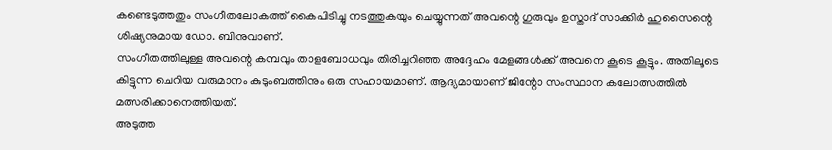കണ്ടെടുത്തതും സംഗീതലോകത്ത് കൈപിടിച്ചു നടത്തുകയും ചെയ്യുന്നത് അവന്റെ ഗുരുവും ഉസ്താദ് സാക്കിർ ഹുസൈന്റെ ശിഷ്യനുമായ ഡോ. ബിനുവാണ്.
സംഗീതത്തിലുള്ള അവന്റെ കമ്പവും താളബോധവും തിരിച്ചറിഞ്ഞ അദ്ദേഹം മേളങ്ങൾക്ക് അവനെ കൂടെ കൂട്ടും. അതിലൂടെ കിട്ടുന്ന ചെറിയ വരുമാനം കുടുംബത്തിനും ഒരു സഹായമാണ്. ആദ്യമായാണ് ജിന്റോ സംസ്ഥാന കലോത്സത്തിൽ മത്സരിക്കാനെത്തിയത്.
അടുത്ത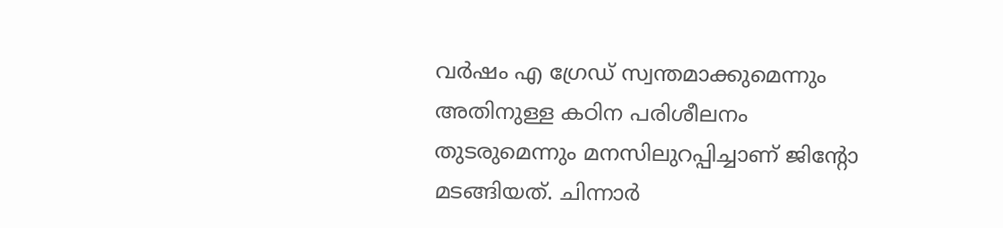വർഷം എ ഗ്രേഡ് സ്വന്തമാക്കുമെന്നും അതിനുള്ള കഠിന പരിശീലനം തുടരുമെന്നും മനസിലുറപ്പിച്ചാണ് ജിന്റോ മടങ്ങിയത്. ചിന്നാർ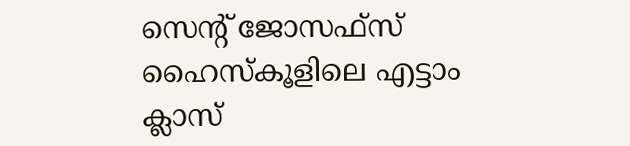സെന്റ് ജോസഫ്സ് ഹൈസ്കൂളിലെ എട്ടാം ക്ലാസ്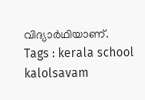വിദ്യാർഥിയാണ്.
Tags : kerala school kalolsavam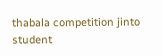thabala competition jinto student